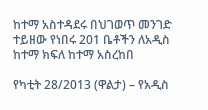ከተማ አስተዳደሩ በህገወጥ መንገድ ተይዘው የነበሩ 201 ቤቶችን ለአዲስ ከተማ ክፍለ ከተማ አስረከበ

የካቲት 28/2013 (ዋልታ) – የአዲስ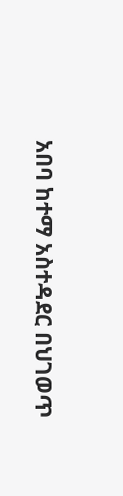አበባ ከተማ አስተዳደር በህገወጥ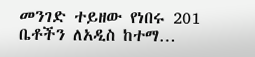መንገድ ተይዘው የነበሩ 201 ቤቶችን ለአዲስ ከተማ…